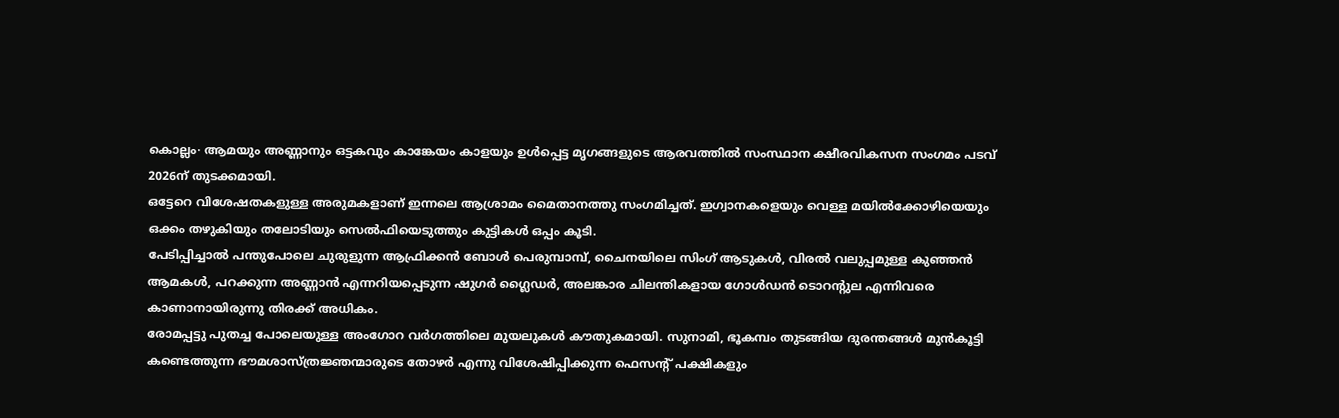കൊല്ലം∙ ആമയും അണ്ണാനും ഒട്ടകവും കാങ്കേയം കാളയും ഉൾപ്പെട്ട മൃഗങ്ങളുടെ ആരവത്തിൽ സംസ്ഥാന ക്ഷീരവികസന സംഗമം പടവ് 2026ന് തുടക്കമായി.
ഒട്ടേറെ വിശേഷതകളുള്ള അരുമകളാണ് ഇന്നലെ ആശ്രാമം മൈതാനത്തു സംഗമിച്ചത്. ഇഗ്വാനകളെയും വെള്ള മയിൽക്കോഴിയെയും ഒക്കം തഴുകിയും തലോടിയും സെൽഫിയെടുത്തും കുട്ടികൾ ഒപ്പം കൂടി.
പേടിപ്പിച്ചാൽ പന്തുപോലെ ചുരുളുന്ന ആഫ്രിക്കൻ ബോൾ പെരുമ്പാമ്പ്, ചൈനയിലെ സിംഗ് ആടുകൾ, വിരൽ വലുപ്പമുള്ള കുഞ്ഞൻ ആമകൾ, പറക്കുന്ന അണ്ണാൻ എന്നറിയപ്പെടുന്ന ഷുഗർ ഗ്ലൈഡർ, അലങ്കാര ചിലന്തികളായ ഗോൾഡൻ ടൊറന്റുല എന്നിവരെ കാണാനായിരുന്നു തിരക്ക് അധികം.
രോമപ്പട്ടു പുതച്ച പോലെയുള്ള അംഗോറ വർഗത്തിലെ മുയലുകൾ കൗതുകമായി. സുനാമി, ഭൂകമ്പം തുടങ്ങിയ ദുരന്തങ്ങൾ മുൻകൂട്ടി കണ്ടെത്തുന്ന ഭൗമശാസ്ത്രജ്ഞന്മാരുടെ തോഴർ എന്നു വിശേഷിപ്പിക്കുന്ന ഫെസന്റ് പക്ഷികളും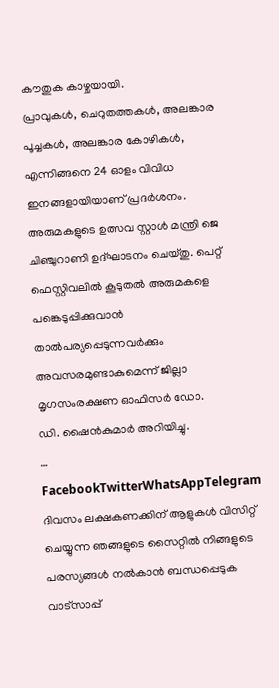കൗതുക കാഴ്ചയായി.
പ്രാവുകൾ, ചെറുതത്തകൾ, അലങ്കാര പൂച്ചകൾ, അലങ്കാര കോഴികൾ, എന്നിങ്ങനെ 24 ഓളം വിവിധ ഇനങ്ങളായിയാണ് പ്രദർശനം.
അരുമകളുടെ ഉത്സവ സ്റ്റാൾ മന്ത്രി ജെ ചിഞ്ചുറാണി ഉദ്ഘാടനം ചെയ്തു. പെറ്റ് ഫെസ്റ്റിവലിൽ കൂടുതൽ അരുമകളെ പങ്കെടുപ്പിക്കുവാൻ താൽപര്യപ്പെടുന്നവർക്കും അവസരമുണ്ടാകുമെന്ന് ജില്ലാ മൃഗസംരക്ഷണ ഓഫിസർ ഡോ.
ഡി. ഷൈൻകുമാർ അറിയിച്ചു.
… FacebookTwitterWhatsAppTelegram
ദിവസം ലക്ഷകണക്കിന് ആളുകൾ വിസിറ്റ് ചെയ്യുന്ന ഞങ്ങളുടെ സൈറ്റിൽ നിങ്ങളുടെ പരസ്യങ്ങൾ നൽകാൻ ബന്ധപ്പെടുക വാട്സാപ്പ്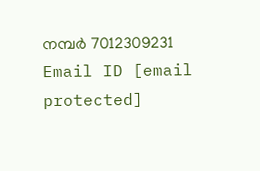നമ്പർ 7012309231 Email ID [email protected]